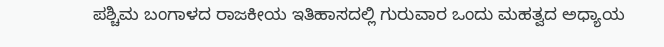ಪಶ್ಚಿಮ ಬಂಗಾಳದ ರಾಜಕೀಯ ಇತಿಹಾಸದಲ್ಲಿ ಗುರುವಾರ ಒಂದು ಮಹತ್ವದ ಅಧ್ಯಾಯ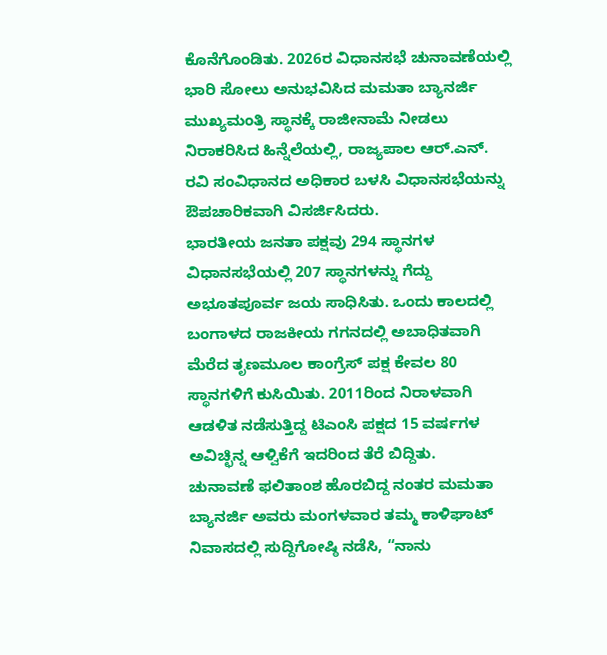ಕೊನೆಗೊಂಡಿತು. 2026ರ ವಿಧಾನಸಭೆ ಚುನಾವಣೆಯಲ್ಲಿ ಭಾರಿ ಸೋಲು ಅನುಭವಿಸಿದ ಮಮತಾ ಬ್ಯಾನರ್ಜಿ ಮುಖ್ಯಮಂತ್ರಿ ಸ್ಥಾನಕ್ಕೆ ರಾಜೀನಾಮೆ ನೀಡಲು ನಿರಾಕರಿಸಿದ ಹಿನ್ನೆಲೆಯಲ್ಲಿ, ರಾಜ್ಯಪಾಲ ಆರ್.ಎನ್. ರವಿ ಸಂವಿಧಾನದ ಅಧಿಕಾರ ಬಳಸಿ ವಿಧಾನಸಭೆಯನ್ನು ಔಪಚಾರಿಕವಾಗಿ ವಿಸರ್ಜಿಸಿದರು.
ಭಾರತೀಯ ಜನತಾ ಪಕ್ಷವು 294 ಸ್ಥಾನಗಳ ವಿಧಾನಸಭೆಯಲ್ಲಿ 207 ಸ್ಥಾನಗಳನ್ನು ಗೆದ್ದು ಅಭೂತಪೂರ್ವ ಜಯ ಸಾಧಿಸಿತು. ಒಂದು ಕಾಲದಲ್ಲಿ ಬಂಗಾಳದ ರಾಜಕೀಯ ಗಗನದಲ್ಲಿ ಅಬಾಧಿತವಾಗಿ ಮೆರೆದ ತೃಣಮೂಲ ಕಾಂಗ್ರೆಸ್ ಪಕ್ಷ ಕೇವಲ 80 ಸ್ಥಾನಗಳಿಗೆ ಕುಸಿಯಿತು. 2011ರಿಂದ ನಿರಾಳವಾಗಿ ಆಡಳಿತ ನಡೆಸುತ್ತಿದ್ದ ಟಿಎಂಸಿ ಪಕ್ಷದ 15 ವರ್ಷಗಳ ಅವಿಚ್ಛಿನ್ನ ಆಳ್ವಿಕೆಗೆ ಇದರಿಂದ ತೆರೆ ಬಿದ್ದಿತು.
ಚುನಾವಣೆ ಫಲಿತಾಂಶ ಹೊರಬಿದ್ದ ನಂತರ ಮಮತಾ ಬ್ಯಾನರ್ಜಿ ಅವರು ಮಂಗಳವಾರ ತಮ್ಮ ಕಾಳಿಘಾಟ್ ನಿವಾಸದಲ್ಲಿ ಸುದ್ದಿಗೋಷ್ಠಿ ನಡೆಸಿ, “ನಾನು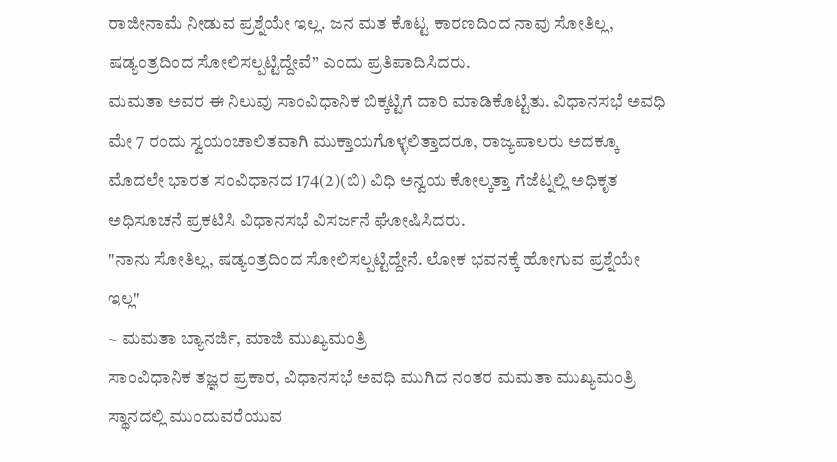ರಾಜೀನಾಮೆ ನೀಡುವ ಪ್ರಶ್ನೆಯೇ ಇಲ್ಲ. ಜನ ಮತ ಕೊಟ್ಟ ಕಾರಣದಿಂದ ನಾವು ಸೋತಿಲ್ಲ, ಷಡ್ಯಂತ್ರದಿಂದ ಸೋಲಿಸಲ್ಪಟ್ಟಿದ್ದೇವೆ” ಎಂದು ಪ್ರತಿಪಾದಿಸಿದರು.
ಮಮತಾ ಅವರ ಈ ನಿಲುವು ಸಾಂವಿಧಾನಿಕ ಬಿಕ್ಕಟ್ಟಿಗೆ ದಾರಿ ಮಾಡಿಕೊಟ್ಟಿತು. ವಿಧಾನಸಭೆ ಅವಧಿ ಮೇ 7 ರಂದು ಸ್ವಯಂಚಾಲಿತವಾಗಿ ಮುಕ್ತಾಯಗೊಳ್ಳಲಿತ್ತಾದರೂ, ರಾಜ್ಯಪಾಲರು ಅದಕ್ಕೂ ಮೊದಲೇ ಭಾರತ ಸಂವಿಧಾನದ 174(2)(ಬಿ) ವಿಧಿ ಅನ್ವಯ ಕೋಲ್ಕತ್ತಾ ಗೆಜೆಟ್ನಲ್ಲಿ ಅಧಿಕೃತ ಅಧಿಸೂಚನೆ ಪ್ರಕಟಿಸಿ ವಿಧಾನಸಭೆ ವಿಸರ್ಜನೆ ಘೋಷಿಸಿದರು.
"ನಾನು ಸೋತಿಲ್ಲ, ಷಡ್ಯಂತ್ರದಿಂದ ಸೋಲಿಸಲ್ಪಟ್ಟಿದ್ದೇನೆ. ಲೋಕ ಭವನಕ್ಕೆ ಹೋಗುವ ಪ್ರಶ್ನೆಯೇ ಇಲ್ಲ"
~ ಮಮತಾ ಬ್ಯಾನರ್ಜಿ, ಮಾಜಿ ಮುಖ್ಯಮಂತ್ರಿ
ಸಾಂವಿಧಾನಿಕ ತಜ್ಞರ ಪ್ರಕಾರ, ವಿಧಾನಸಭೆ ಅವಧಿ ಮುಗಿದ ನಂತರ ಮಮತಾ ಮುಖ್ಯಮಂತ್ರಿ ಸ್ಥಾನದಲ್ಲಿ ಮುಂದುವರೆಯುವ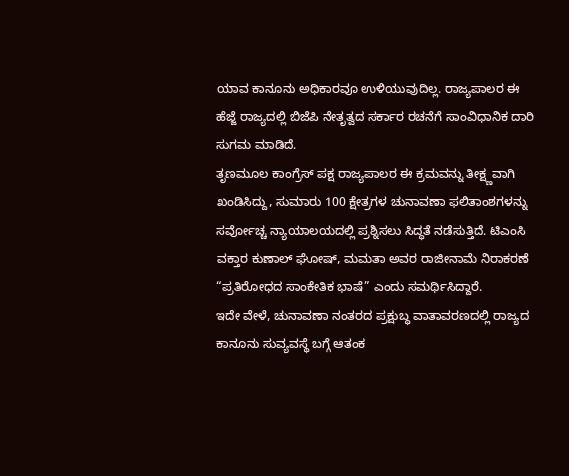ಯಾವ ಕಾನೂನು ಅಧಿಕಾರವೂ ಉಳಿಯುವುದಿಲ್ಲ. ರಾಜ್ಯಪಾಲರ ಈ ಹೆಜ್ಜೆ ರಾಜ್ಯದಲ್ಲಿ ಬಿಜೆಪಿ ನೇತೃತ್ವದ ಸರ್ಕಾರ ರಚನೆಗೆ ಸಾಂವಿಧಾನಿಕ ದಾರಿ ಸುಗಮ ಮಾಡಿದೆ.
ತೃಣಮೂಲ ಕಾಂಗ್ರೆಸ್ ಪಕ್ಷ ರಾಜ್ಯಪಾಲರ ಈ ಕ್ರಮವನ್ನು ತೀಕ್ಷ್ಣವಾಗಿ ಖಂಡಿಸಿದ್ದು, ಸುಮಾರು 100 ಕ್ಷೇತ್ರಗಳ ಚುನಾವಣಾ ಫಲಿತಾಂಶಗಳನ್ನು ಸರ್ವೋಚ್ಚ ನ್ಯಾಯಾಲಯದಲ್ಲಿ ಪ್ರಶ್ನಿಸಲು ಸಿದ್ಧತೆ ನಡೆಸುತ್ತಿದೆ. ಟಿಎಂಸಿ ವಕ್ತಾರ ಕುಣಾಲ್ ಘೋಷ್, ಮಮತಾ ಅವರ ರಾಜೀನಾಮೆ ನಿರಾಕರಣೆ “ಪ್ರತಿರೋಧದ ಸಾಂಕೇತಿಕ ಭಾಷೆ” ಎಂದು ಸಮರ್ಥಿಸಿದ್ದಾರೆ.
ಇದೇ ವೇಳೆ, ಚುನಾವಣಾ ನಂತರದ ಪ್ರಕ್ಷುಬ್ಧ ವಾತಾವರಣದಲ್ಲಿ ರಾಜ್ಯದ ಕಾನೂನು ಸುವ್ಯವಸ್ಥೆ ಬಗ್ಗೆ ಆತಂಕ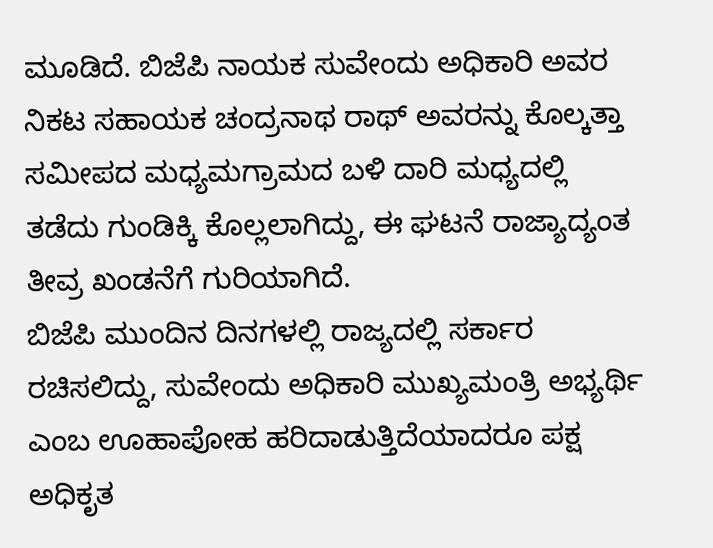ಮೂಡಿದೆ. ಬಿಜೆಪಿ ನಾಯಕ ಸುವೇಂದು ಅಧಿಕಾರಿ ಅವರ ನಿಕಟ ಸಹಾಯಕ ಚಂದ್ರನಾಥ ರಾಥ್ ಅವರನ್ನು ಕೊಲ್ಕತ್ತಾ ಸಮೀಪದ ಮಧ್ಯಮಗ್ರಾಮದ ಬಳಿ ದಾರಿ ಮಧ್ಯದಲ್ಲಿ ತಡೆದು ಗುಂಡಿಕ್ಕಿ ಕೊಲ್ಲಲಾಗಿದ್ದು, ಈ ಘಟನೆ ರಾಜ್ಯಾದ್ಯಂತ ತೀವ್ರ ಖಂಡನೆಗೆ ಗುರಿಯಾಗಿದೆ.
ಬಿಜೆಪಿ ಮುಂದಿನ ದಿನಗಳಲ್ಲಿ ರಾಜ್ಯದಲ್ಲಿ ಸರ್ಕಾರ ರಚಿಸಲಿದ್ದು, ಸುವೇಂದು ಅಧಿಕಾರಿ ಮುಖ್ಯಮಂತ್ರಿ ಅಭ್ಯರ್ಥಿ ಎಂಬ ಊಹಾಪೋಹ ಹರಿದಾಡುತ್ತಿದೆಯಾದರೂ ಪಕ್ಷ ಅಧಿಕೃತ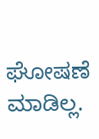ಘೋಷಣೆ ಮಾಡಿಲ್ಲ.